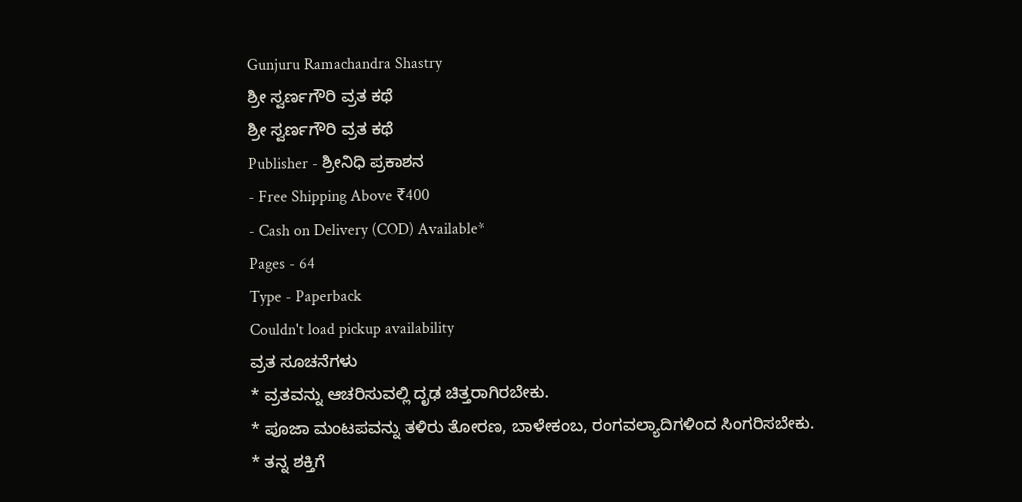Gunjuru Ramachandra Shastry
ಶ್ರೀ ಸ್ವರ್ಣಗೌರಿ ವ್ರತ ಕಥೆ
ಶ್ರೀ ಸ್ವರ್ಣಗೌರಿ ವ್ರತ ಕಥೆ
Publisher - ಶ್ರೀನಿಧಿ ಪ್ರಕಾಶನ
- Free Shipping Above ₹400
- Cash on Delivery (COD) Available*
Pages - 64
Type - Paperback
Couldn't load pickup availability
ವ್ರತ ಸೂಚನೆಗಳು
* ವ್ರತವನ್ನು ಆಚರಿಸುವಲ್ಲಿ ದೃಢ ಚಿತ್ತರಾಗಿರಬೇಕು.
* ಪೂಜಾ ಮಂಟಪವನ್ನು ತಳಿರು ತೋರಣ, ಬಾಳೇಕಂಬ, ರಂಗವಲ್ಯಾದಿಗಳಿಂದ ಸಿಂಗರಿಸಬೇಕು.
* ತನ್ನ ಶಕ್ತಿಗೆ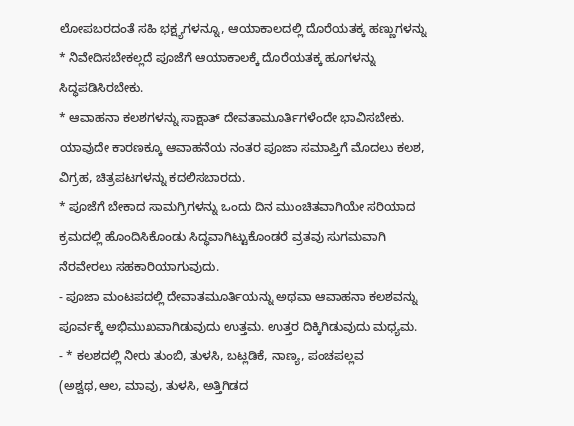ಲೋಪಬರದಂತೆ ಸಹಿ ಭಕ್ಷ್ಯಗಳನ್ನೂ, ಆಯಾಕಾಲದಲ್ಲಿ ದೊರೆಯತಕ್ಕ ಹಣ್ಣುಗಳನ್ನು
* ನಿವೇದಿಸಬೇಕಲ್ಲದೆ ಪೂಜೆಗೆ ಆಯಾಕಾಲಕ್ಕೆ ದೊರೆಯತಕ್ಕ ಹೂಗಳನ್ನು ಸಿದ್ಧಪಡಿಸಿರಬೇಕು.
* ಆವಾಹನಾ ಕಲಶಗಳನ್ನು ಸಾಕ್ಷಾತ್ ದೇವತಾಮೂರ್ತಿಗಳೆಂದೇ ಭಾವಿಸಬೇಕು. ಯಾವುದೇ ಕಾರಣಕ್ಕೂ ಆವಾಹನೆಯ ನಂತರ ಪೂಜಾ ಸಮಾಪ್ತಿಗೆ ಮೊದಲು ಕಲಶ, ವಿಗ್ರಹ, ಚಿತ್ರಪಟಗಳನ್ನು ಕದಲಿಸಬಾರದು.
* ಪೂಜೆಗೆ ಬೇಕಾದ ಸಾಮಗ್ರಿಗಳನ್ನು ಒಂದು ದಿನ ಮುಂಚಿತವಾಗಿಯೇ ಸರಿಯಾದ ಕ್ರಮದಲ್ಲಿ ಹೊಂದಿಸಿಕೊಂಡು ಸಿದ್ಧವಾಗಿಟ್ಟುಕೊಂಡರೆ ವ್ರತವು ಸುಗಮವಾಗಿ ನೆರವೇರಲು ಸಹಕಾರಿಯಾಗುವುದು.
- ಪೂಜಾ ಮಂಟಪದಲ್ಲಿ ದೇವಾತಮೂರ್ತಿಯನ್ನು ಅಥವಾ ಆವಾಹನಾ ಕಲಶವನ್ನು ಪೂರ್ವಕ್ಕೆ ಅಭಿಮುಖವಾಗಿಡುವುದು ಉತ್ತಮ. ಉತ್ತರ ದಿಕ್ಕಿಗಿಡುವುದು ಮಧ್ಯಮ.
- * ಕಲಶದಲ್ಲಿ ನೀರು ತುಂಬಿ, ತುಳಸಿ, ಬಟ್ಲಡಿಕೆ, ನಾಣ್ಯ, ಪಂಚಪಲ್ಲವ (ಅಶ್ವಥ,ಆಲ, ಮಾವು, ತುಳಸಿ, ಅತ್ತಿಗಿಡದ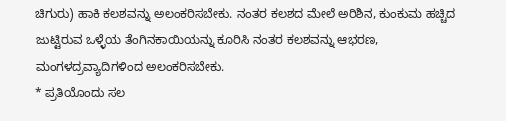ಚಿಗುರು) ಹಾಕಿ ಕಲಶವನ್ನು ಅಲಂಕರಿಸಬೇಕು. ನಂತರ ಕಲಶದ ಮೇಲೆ ಅರಿಶಿನ, ಕುಂಕುಮ ಹಚ್ಚಿದ ಜುಟ್ಟಿರುವ ಒಳ್ಳೆಯ ತೆಂಗಿನಕಾಯಿಯನ್ನು ಕೂರಿಸಿ ನಂತರ ಕಲಶವನ್ನು ಆಭರಣ, ಮಂಗಳದ್ರವ್ಯಾದಿಗಳಿಂದ ಅಲಂಕರಿಸಬೇಕು.
* ಪ್ರತಿಯೊಂದು ಸಲ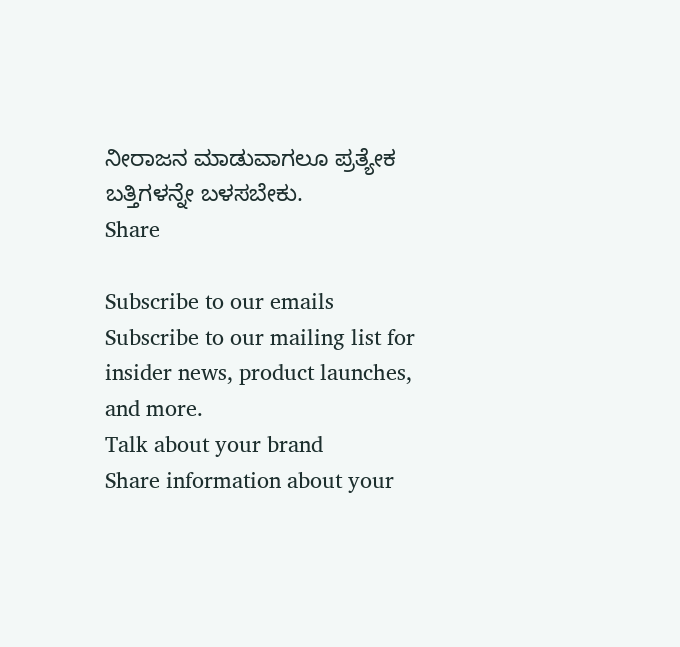ನೀರಾಜನ ಮಾಡುವಾಗಲೂ ಪ್ರತ್ಯೇಕ ಬತ್ತಿಗಳನ್ನೇ ಬಳಸಬೇಕು.
Share

Subscribe to our emails
Subscribe to our mailing list for insider news, product launches, and more.
Talk about your brand
Share information about your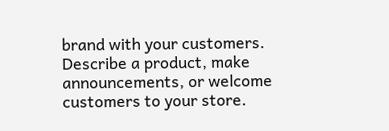brand with your customers. Describe a product, make announcements, or welcome customers to your store.